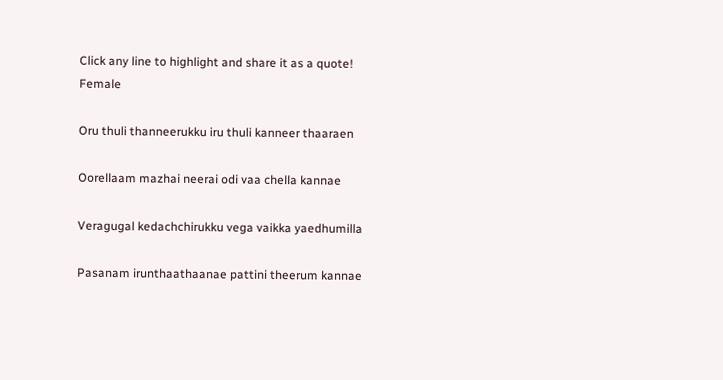Click any line to highlight and share it as a quote!
Female

Oru thuli thanneerukku iru thuli kanneer thaaraen

Oorellaam mazhai neerai odi vaa chella kannae

Veragugal kedachchirukku vega vaikka yaedhumilla

Pasanam irunthaathaanae pattini theerum kannae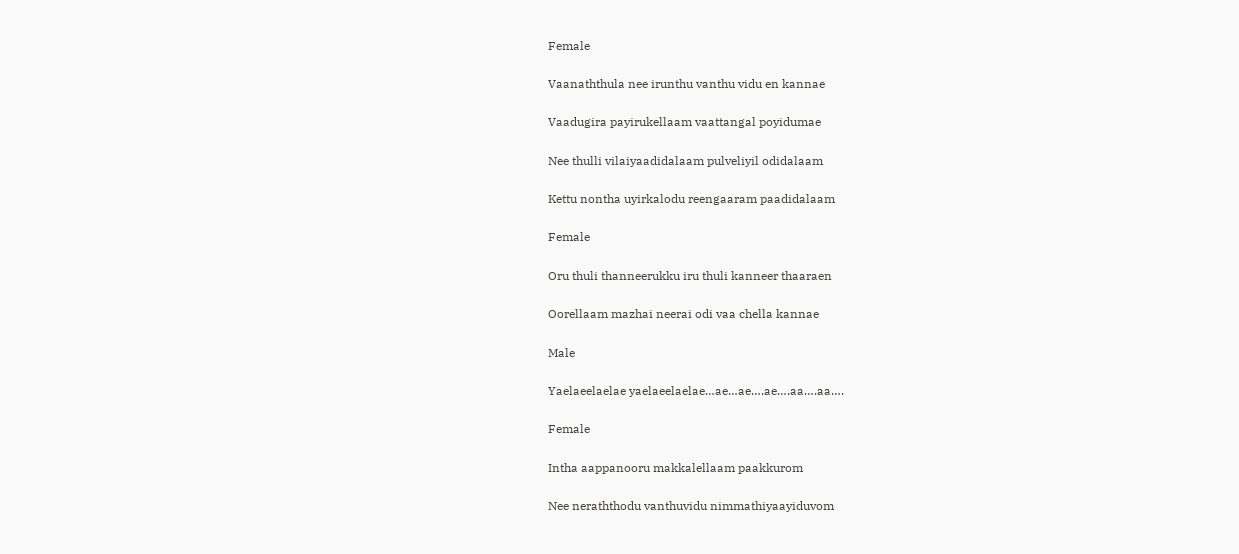Female

Vaanaththula nee irunthu vanthu vidu en kannae

Vaadugira payirukellaam vaattangal poyidumae

Nee thulli vilaiyaadidalaam pulveliyil odidalaam

Kettu nontha uyirkalodu reengaaram paadidalaam

Female

Oru thuli thanneerukku iru thuli kanneer thaaraen

Oorellaam mazhai neerai odi vaa chella kannae

Male

Yaelaeelaelae yaelaeelaelae…ae…ae….ae….aa….aa….

Female

Intha aappanooru makkalellaam paakkurom

Nee neraththodu vanthuvidu nimmathiyaayiduvom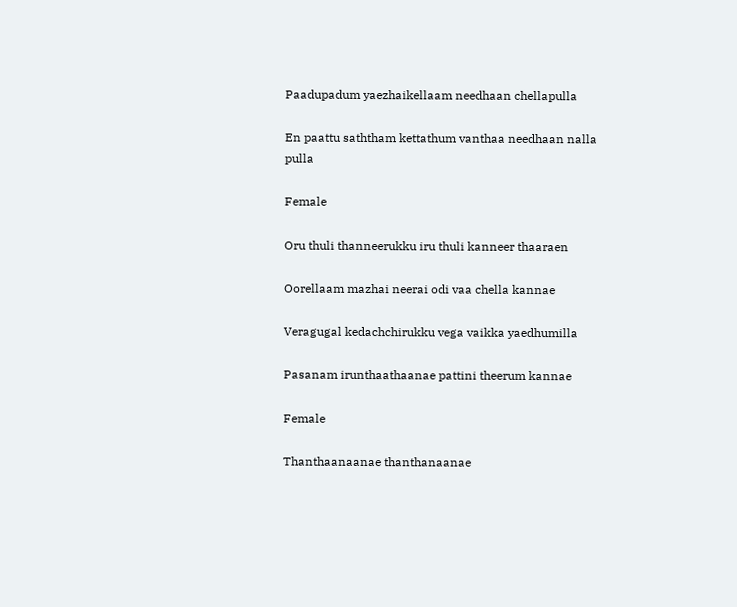Paadupadum yaezhaikellaam needhaan chellapulla

En paattu saththam kettathum vanthaa needhaan nalla pulla

Female

Oru thuli thanneerukku iru thuli kanneer thaaraen

Oorellaam mazhai neerai odi vaa chella kannae

Veragugal kedachchirukku vega vaikka yaedhumilla

Pasanam irunthaathaanae pattini theerum kannae

Female

Thanthaanaanae thanthanaanae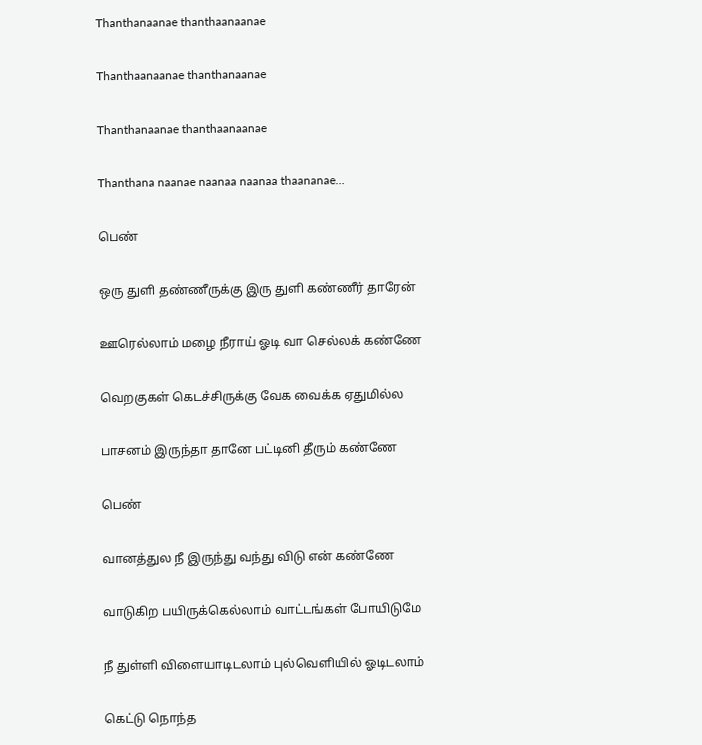Thanthanaanae thanthaanaanae

Thanthaanaanae thanthanaanae

Thanthanaanae thanthaanaanae

Thanthana naanae naanaa naanaa thaananae…

பெண்

ஒரு துளி தண்ணீருக்கு இரு துளி கண்ணீர் தாரேன்

ஊரெல்லாம் மழை நீராய் ஓடி வா செல்லக் கண்ணே

வெறகுகள் கெடச்சிருக்கு வேக வைக்க ஏதுமில்ல

பாசனம் இருந்தா தானே பட்டினி தீரும் கண்ணே

பெண்

வானத்துல நீ இருந்து வந்து விடு என் கண்ணே

வாடுகிற பயிருக்கெல்லாம் வாட்டங்கள் போயிடுமே

நீ துள்ளி விளையாடிடலாம் புல்வெளியில் ஓடிடலாம்

கெட்டு நொந்த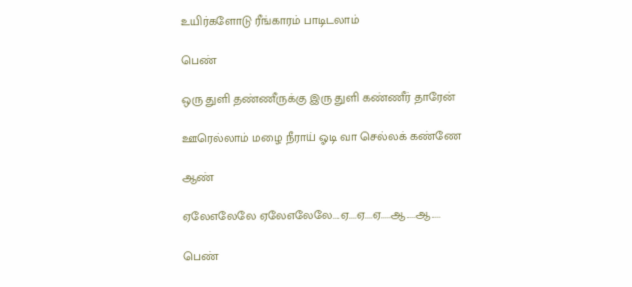உயிர்களோடு ரீங்காரம் பாடிடலாம்

பெண்

ஒரு துளி தண்ணீருக்கு இரு துளி கண்ணீர் தாரேன்

ஊரெல்லாம் மழை நீராய் ஓடி வா செல்லக் கண்ணே

ஆண்

ஏலேஎலேலே ஏலேஎலேலே....ஏ....ஏ....ஏ.....ஆ.....ஆ.....

பெண்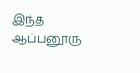இந்த ஆப்பனூரு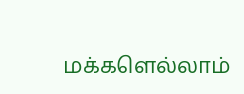மக்களெல்லாம்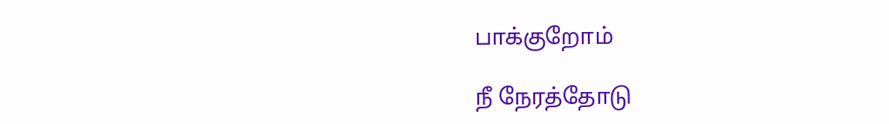பாக்குறோம்

நீ நேரத்தோடு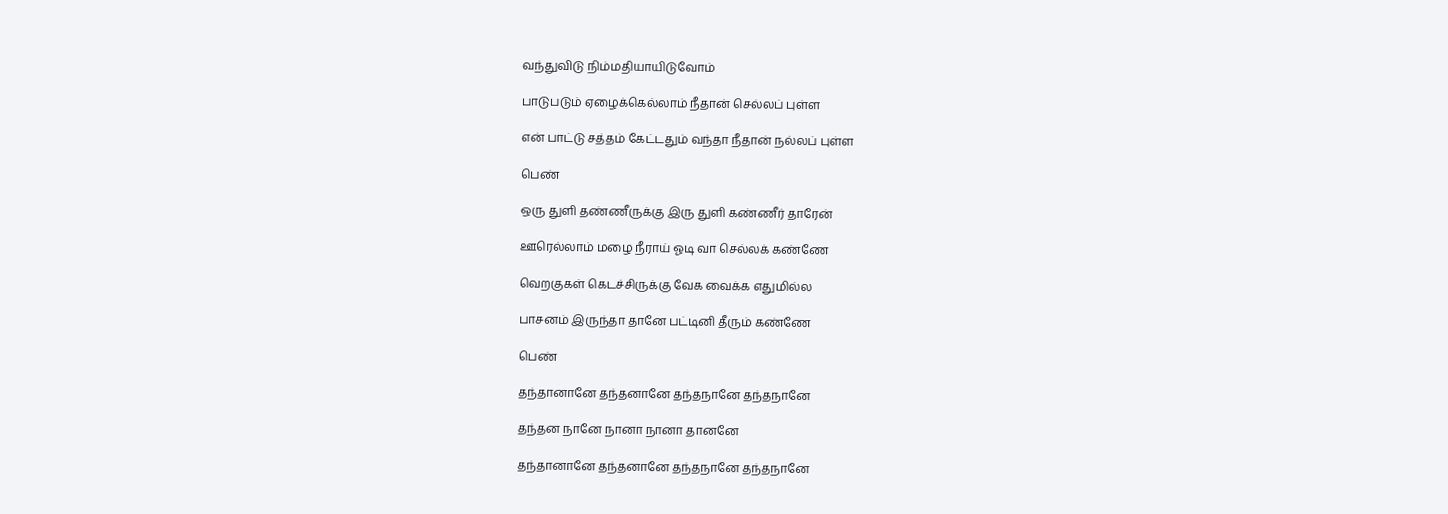வந்துவிடு நிம்மதியாயிடுவோம்

பாடுபடும் ஏழைக்கெல்லாம் நீதான் செல்லப் புள்ள

என் பாட்டு சத்தம் கேட்டதும் வந்தா நீதான் நல்லப் புள்ள

பெண்

ஒரு துளி தண்ணீருக்கு இரு துளி கண்ணீர் தாரேன்

ஊரெல்லாம் மழை நீராய் ஓடி வா செல்லக் கண்ணே

வெறகுகள் கெடச்சிருக்கு வேக வைக்க எதுமில்ல

பாசனம் இருந்தா தானே பட்டினி தீரும் கண்ணே

பெண்

தந்தானானே தந்தனானே தந்தநானே தந்தநானே

தந்தன நானே நானா நானா தானனே

தந்தானானே தந்தனானே தந்தநானே தந்தநானே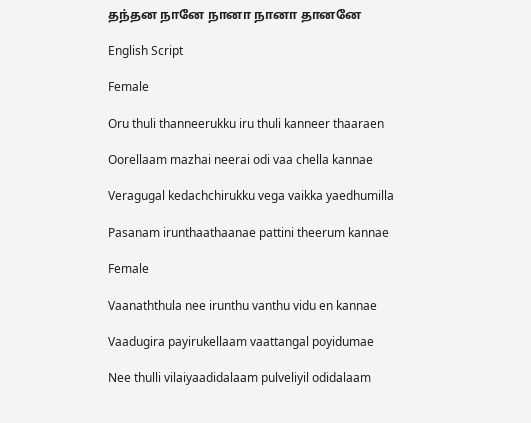தந்தன நானே நானா நானா தானனே

English Script

Female

Oru thuli thanneerukku iru thuli kanneer thaaraen

Oorellaam mazhai neerai odi vaa chella kannae

Veragugal kedachchirukku vega vaikka yaedhumilla

Pasanam irunthaathaanae pattini theerum kannae

Female

Vaanaththula nee irunthu vanthu vidu en kannae

Vaadugira payirukellaam vaattangal poyidumae

Nee thulli vilaiyaadidalaam pulveliyil odidalaam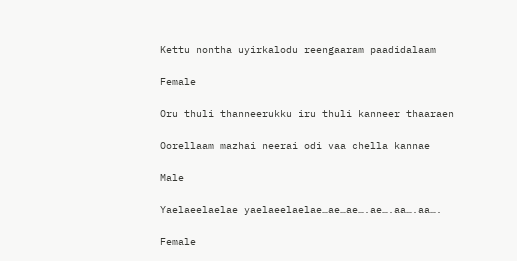Kettu nontha uyirkalodu reengaaram paadidalaam

Female

Oru thuli thanneerukku iru thuli kanneer thaaraen

Oorellaam mazhai neerai odi vaa chella kannae

Male

Yaelaeelaelae yaelaeelaelae…ae…ae….ae….aa….aa….

Female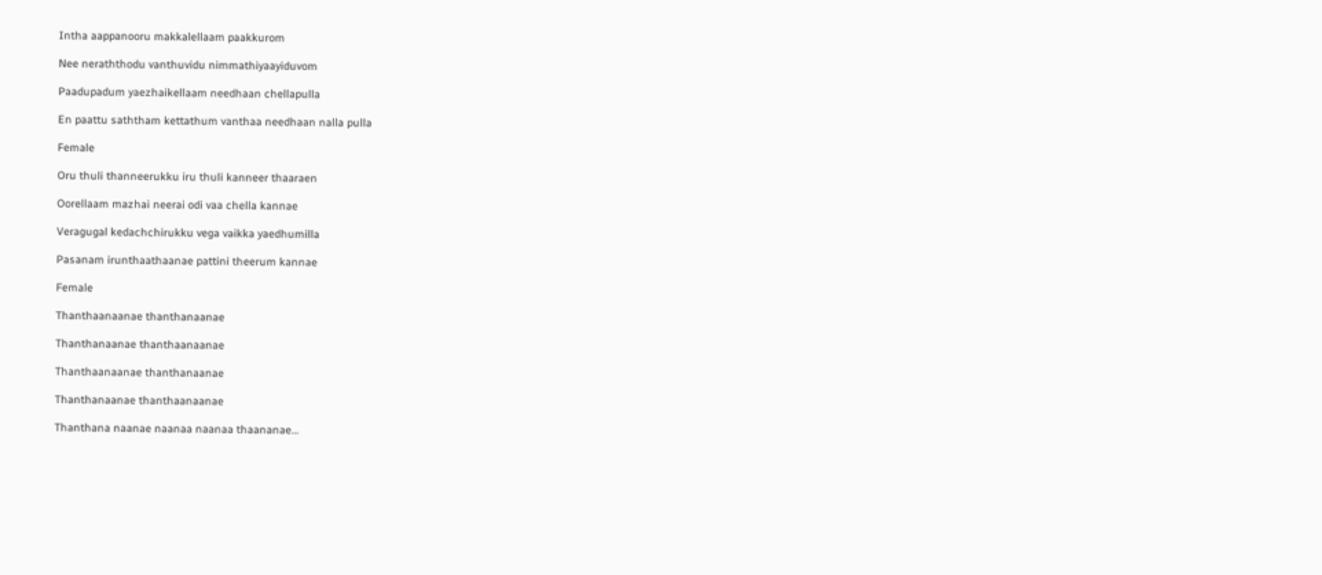Intha aappanooru makkalellaam paakkurom

Nee neraththodu vanthuvidu nimmathiyaayiduvom

Paadupadum yaezhaikellaam needhaan chellapulla

En paattu saththam kettathum vanthaa needhaan nalla pulla

Female

Oru thuli thanneerukku iru thuli kanneer thaaraen

Oorellaam mazhai neerai odi vaa chella kannae

Veragugal kedachchirukku vega vaikka yaedhumilla

Pasanam irunthaathaanae pattini theerum kannae

Female

Thanthaanaanae thanthanaanae

Thanthanaanae thanthaanaanae

Thanthaanaanae thanthanaanae

Thanthanaanae thanthaanaanae

Thanthana naanae naanaa naanaa thaananae…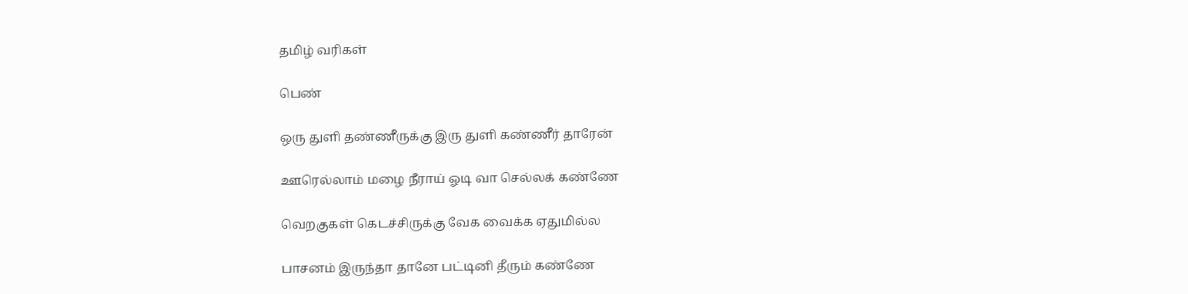தமிழ் வரிகள்

பெண்

ஒரு துளி தண்ணீருக்கு இரு துளி கண்ணீர் தாரேன்

ஊரெல்லாம் மழை நீராய் ஓடி வா செல்லக் கண்ணே

வெறகுகள் கெடச்சிருக்கு வேக வைக்க ஏதுமில்ல

பாசனம் இருந்தா தானே பட்டினி தீரும் கண்ணே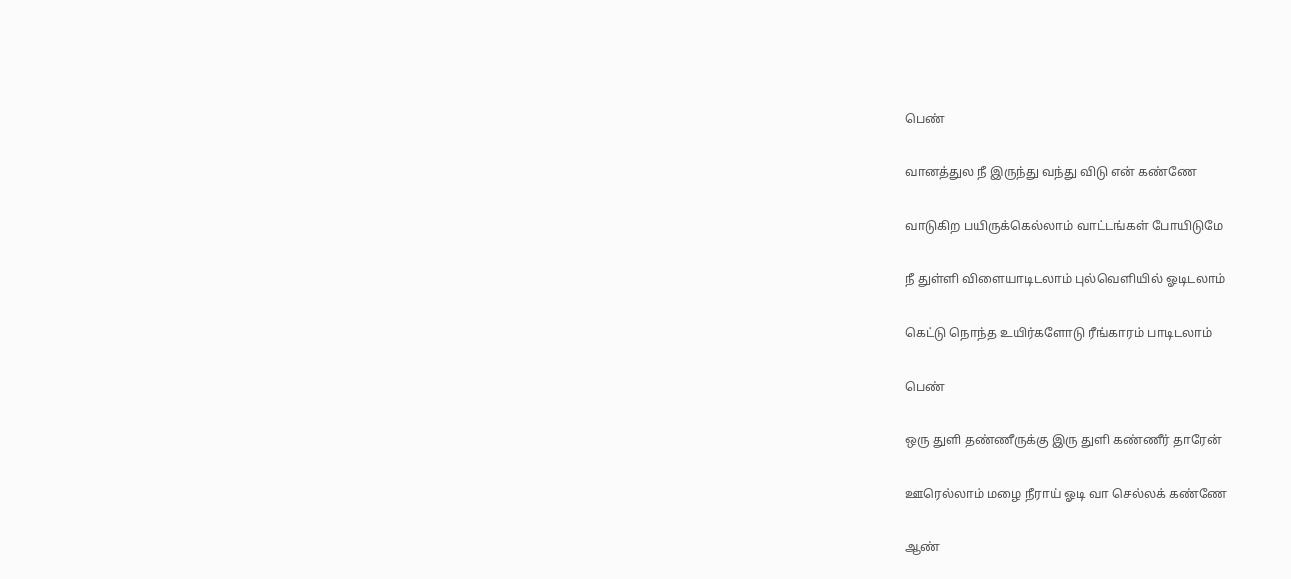பெண்

வானத்துல நீ இருந்து வந்து விடு என் கண்ணே

வாடுகிற பயிருக்கெல்லாம் வாட்டங்கள் போயிடுமே

நீ துள்ளி விளையாடிடலாம் புல்வெளியில் ஓடிடலாம்

கெட்டு நொந்த உயிர்களோடு ரீங்காரம் பாடிடலாம்

பெண்

ஒரு துளி தண்ணீருக்கு இரு துளி கண்ணீர் தாரேன்

ஊரெல்லாம் மழை நீராய் ஓடி வா செல்லக் கண்ணே

ஆண்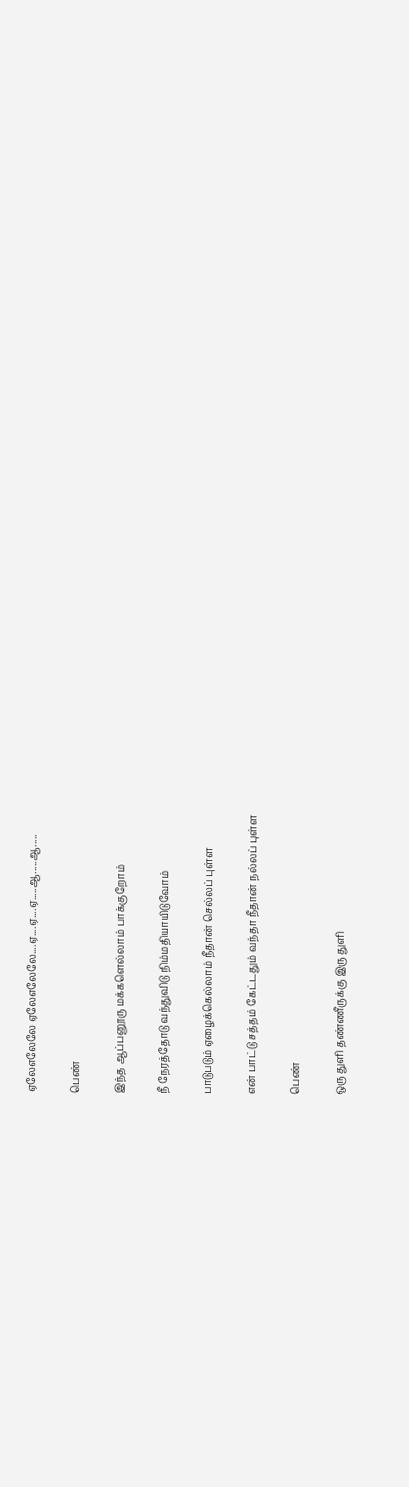ஏலேஎலேலே ஏலேஎலேலே....ஏ....ஏ....ஏ.....ஆ.....ஆ.....

பெண்

இந்த ஆப்பனூரு மக்களெல்லாம் பாக்குறோம்

நீ நேரத்தோடு வந்துவிடு நிம்மதியாயிடுவோம்

பாடுபடும் ஏழைக்கெல்லாம் நீதான் செல்லப் புள்ள

என் பாட்டு சத்தம் கேட்டதும் வந்தா நீதான் நல்லப் புள்ள

பெண்

ஒரு துளி தண்ணீருக்கு இரு துளி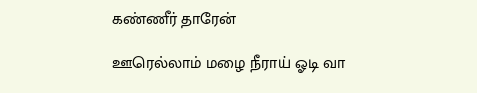கண்ணீர் தாரேன்

ஊரெல்லாம் மழை நீராய் ஓடி வா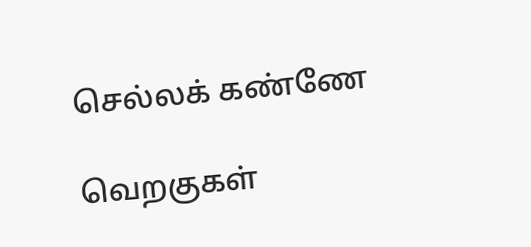செல்லக் கண்ணே

வெறகுகள்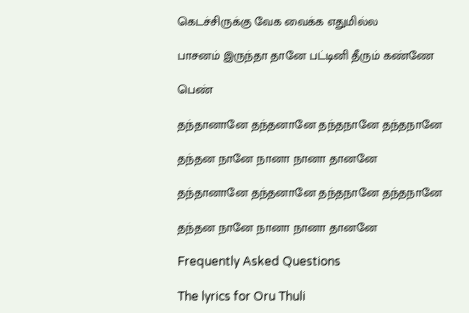கெடச்சிருக்கு வேக வைக்க எதுமில்ல

பாசனம் இருந்தா தானே பட்டினி தீரும் கண்ணே

பெண்

தந்தானானே தந்தனானே தந்தநானே தந்தநானே

தந்தன நானே நானா நானா தானனே

தந்தானானே தந்தனானே தந்தநானே தந்தநானே

தந்தன நானே நானா நானா தானனே

Frequently Asked Questions

The lyrics for Oru Thuli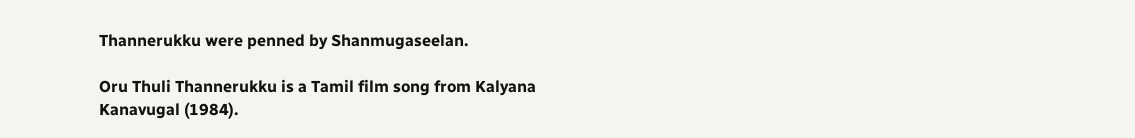Thannerukku were penned by Shanmugaseelan.

Oru Thuli Thannerukku is a Tamil film song from Kalyana Kanavugal (1984).